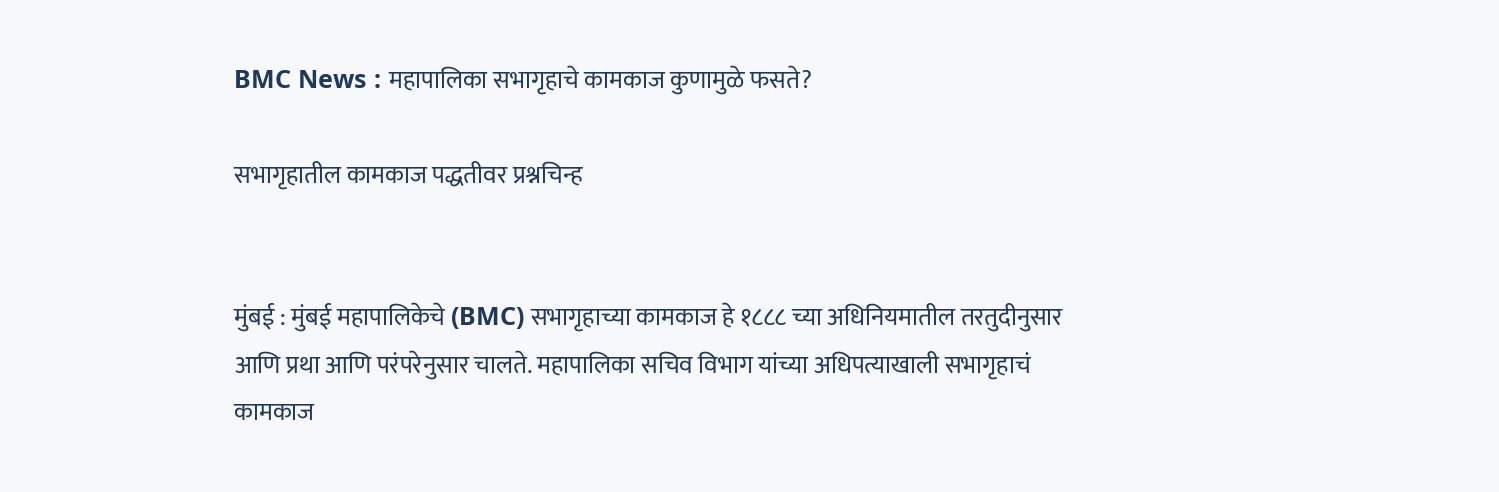BMC News : महापालिका सभागृहाचे कामकाज कुणामुळे फसते?

सभागृहातील कामकाज पद्धतीवर प्रश्नचिन्ह


मुंबई : मुंबई महापालिकेचे (BMC) सभागृहाच्या कामकाज हे १८८८ च्या अधिनियमातील तरतुदीनुसार आणि प्रथा आणि परंपरेनुसार चालते. महापालिका सचिव विभाग यांच्या अधिपत्याखाली सभागृहाचं कामकाज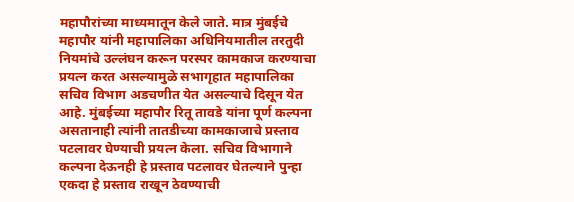महापौरांच्या माध्यमातून केले जाते. मात्र मुंबईचे महापौर यांनी महापालिका अधिनियमातील तरतुदी नियमांचे उल्लंघन करून परस्पर कामकाज करण्याचा प्रयत्न करत असल्यामुळे सभागृहात महापालिका सचिव विभाग अडचणीत येत असल्याचे दिसून येत आहे. मुंबईच्या महापौर रितू तावडे यांना पूर्ण कल्पना असतानाही त्यांनी तातडीच्या कामकाजाचे प्रस्ताव पटलावर घेण्याची प्रयत्न केला. सचिव विभागाने कल्पना देऊनही हे प्रस्ताव पटलावर घेतल्याने पुन्हा एकदा हे प्रस्ताव राखून ठेवण्याची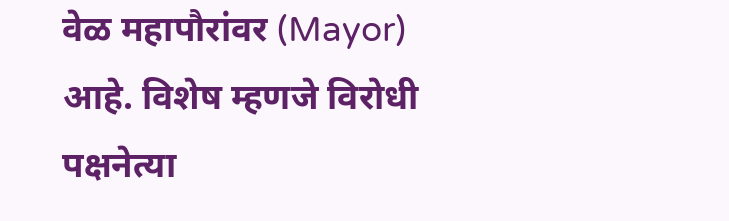वेळ महापौरांवर (Mayor) आहे. विशेष म्हणजे विरोधी पक्षनेत्या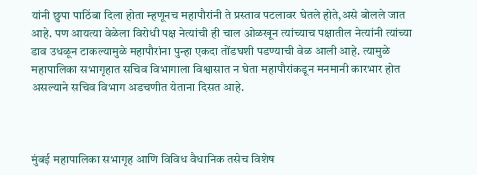यांनी छुपा पाठिंबा दिला होता म्हणूनच महापौरांनी ते प्रस्ताव पटलावर घेतले होते,असे बोलले जात आहे. पण आयत्या वेळेला विरोधी पक्ष नेत्यांची ही चाल ओळखून त्यांच्याच पक्षातील नेत्यांनी त्यांच्या डाव उधळून टाकल्यामुळे महापौरांना पुन्हा एकदा तोंडघशी पडण्याची वेळ आली आहे. त्यामुळे महापालिका सभागृहात सचिव विभागाला विश्वासात न घेता महापौरांकडून मनमानी कारभार होत असल्याने सचिव विभाग अडचणीत येताना दिसत आहे.



मुंबई महापालिका सभागृह आणि विविध वैधानिक तसेच विशेष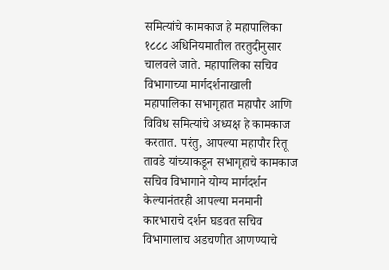समित्यांचे कामकाज हे महापालिका १८८८ अधिनियमातील तरतुदीनुसार चालवले जाते. महापालिका सचिव विभागाच्या मार्गदर्शनाखाली महापालिका सभागृहात महापौर आणि विविध समित्यांचे अध्यक्ष हे कामकाज करतात. परंतु, आपल्या महापौर रितू तावडे यांच्याकडून सभागृहाचे कामकाज सचिव विभागाने योग्य मार्गदर्शन केल्यानंतरही आपल्या मनमानी कारभाराचे दर्शन घडवत सचिव विभागालाच अडचणीत आणण्याचे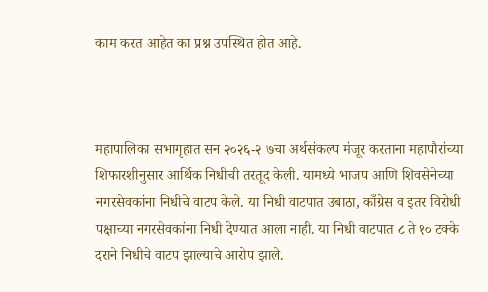काम करत आहेत का प्रश्न उपस्थित होत आहे.



महापालिका सभागृहात सन २०२६-२ ७चा अर्थसंकल्प मंजूर करताना महापौरांच्या शिफारशीनुसार आर्थिक निधीची तरतूद केली. यामध्ये भाजप आणि शिवसेनेच्या नगरसेवकांना निधीचे वाटप केले. या निधी वाटपात उबाठा, काँग्रेस व इतर विरोधी पक्षाच्या नगरसेवकांना निधी देण्यात आला नाही. या निधी वाटपात ८ ते १० टक्के दराने निधीचे वाटप झाल्याचे आरोप झाले.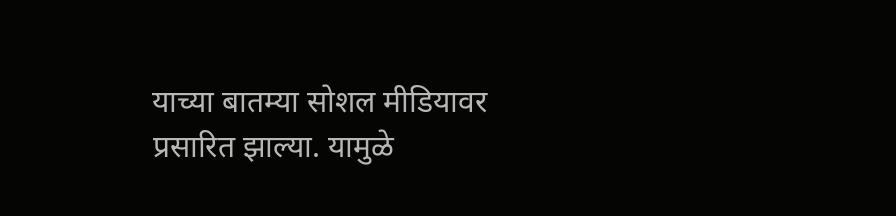याच्या बातम्या सोशल मीडियावर प्रसारित झाल्या. यामुळे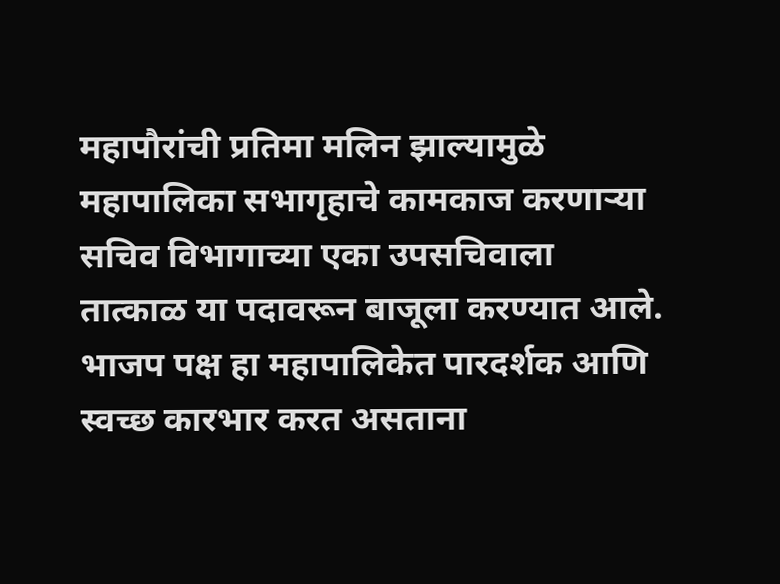महापौरांची प्रतिमा मलिन झाल्यामुळे महापालिका सभागृहाचे कामकाज करणाऱ्या सचिव विभागाच्या एका उपसचिवाला तात्काळ या पदावरून बाजूला करण्यात आले. भाजप पक्ष हा महापालिकेत पारदर्शक आणि स्वच्छ कारभार करत असताना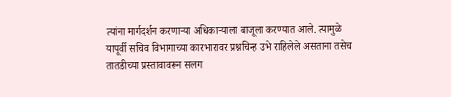त्यांना मार्गदर्शन करणाऱ्या अधिकाऱ्याला बाजूला करण्यात आले. त्यामुळे यापूर्वी सचिव विभागाच्या कारभारावर प्रश्नचिन्ह उभे राहिलेले असताना तसेच तातडीच्या प्रस्तावावरून सलग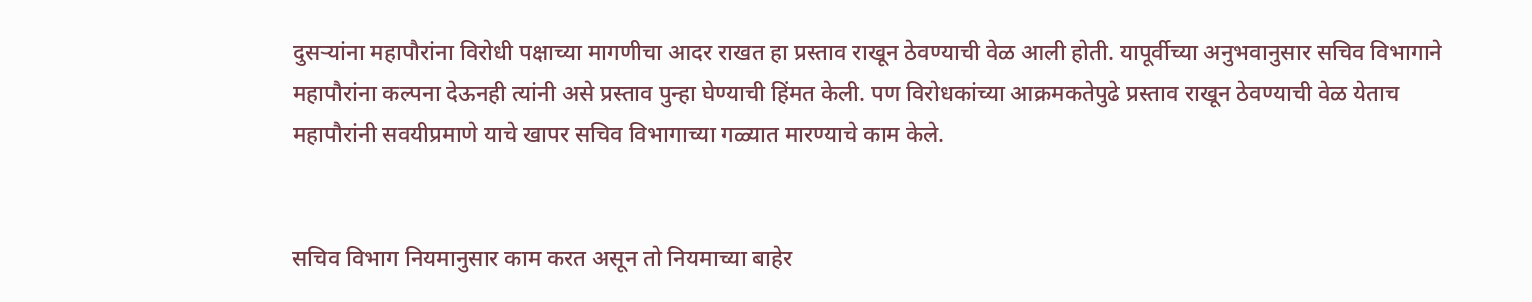दुसऱ्यांना महापौरांना विरोधी पक्षाच्या मागणीचा आदर राखत हा प्रस्ताव राखून ठेवण्याची वेळ आली होती. यापूर्वीच्या अनुभवानुसार सचिव विभागाने महापौरांना कल्पना देऊनही त्यांनी असे प्रस्ताव पुन्हा घेण्याची हिंमत केली. पण विरोधकांच्या आक्रमकतेपुढे प्रस्ताव राखून ठेवण्याची वेळ येताच महापौरांनी सवयीप्रमाणे याचे खापर सचिव विभागाच्या गळ्यात मारण्याचे काम केले.


सचिव विभाग नियमानुसार काम करत असून तो नियमाच्या बाहेर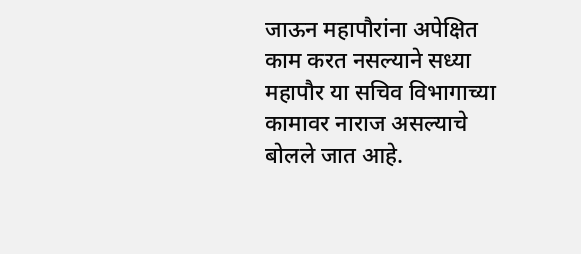जाऊन महापौरांना अपेक्षित काम करत नसल्याने सध्या महापौर या सचिव विभागाच्या कामावर नाराज असल्याचे बोलले जात आहे.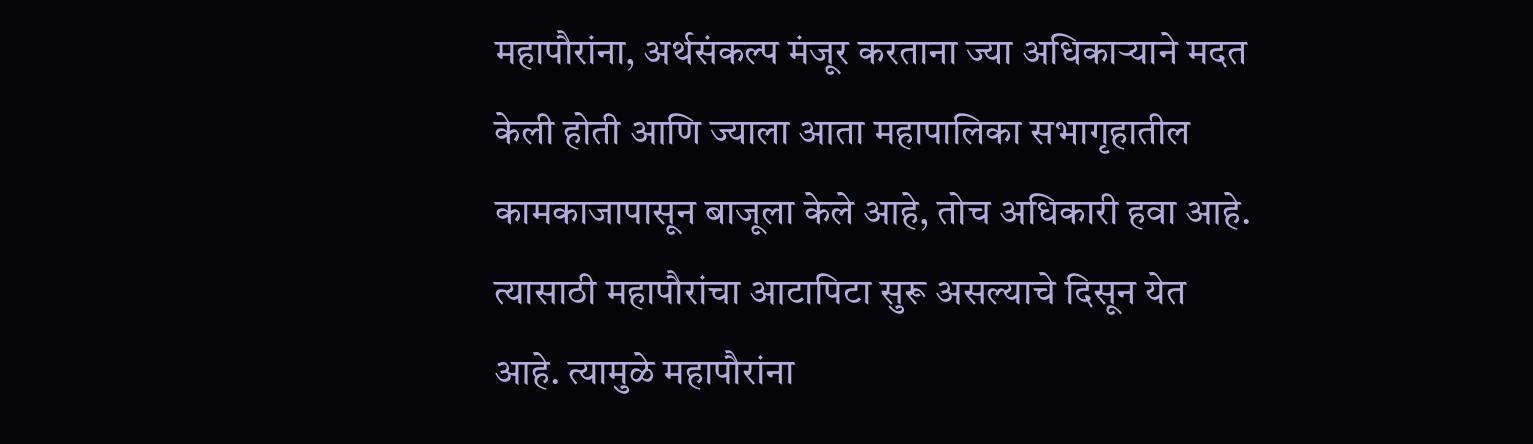महापौरांना, अर्थसंकल्प मंजूर करताना ज्या अधिकाऱ्याने मदत केली होती आणि ज्याला आता महापालिका सभागृहातील कामकाजापासून बाजूला केले आहे, तोच अधिकारी हवा आहे. त्यासाठी महापौरांचा आटापिटा सुरू असल्याचे दिसून येत आहे. त्यामुळे महापौरांना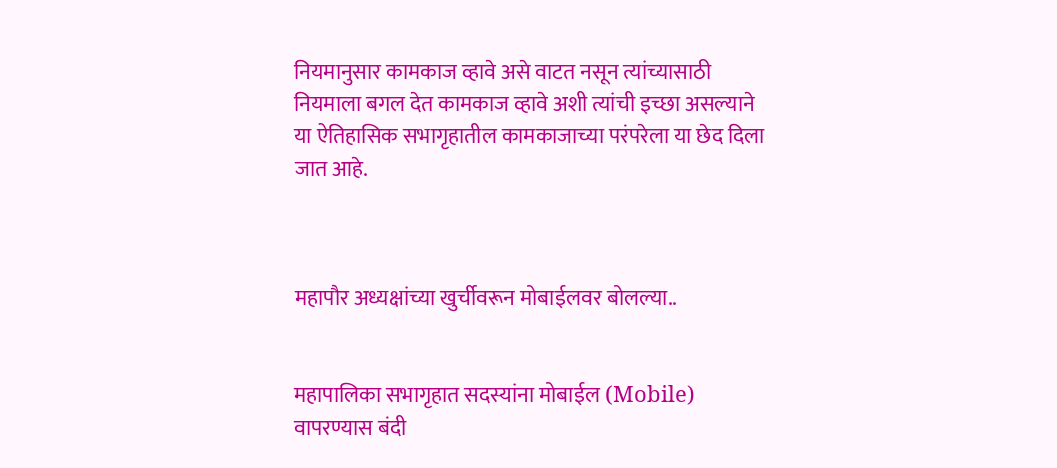नियमानुसार कामकाज व्हावे असे वाटत नसून त्यांच्यासाठी नियमाला बगल देत कामकाज व्हावे अशी त्यांची इच्छा असल्याने या ऐतिहासिक सभागृहातील कामकाजाच्या परंपरेला या छेद दिला जात आहे.



महापौर अध्यक्षांच्या खुर्चीवरून मोबाईलवर बोलल्या..


महापालिका सभागृहात सदस्यांना मोबाईल (Mobile) वापरण्यास बंदी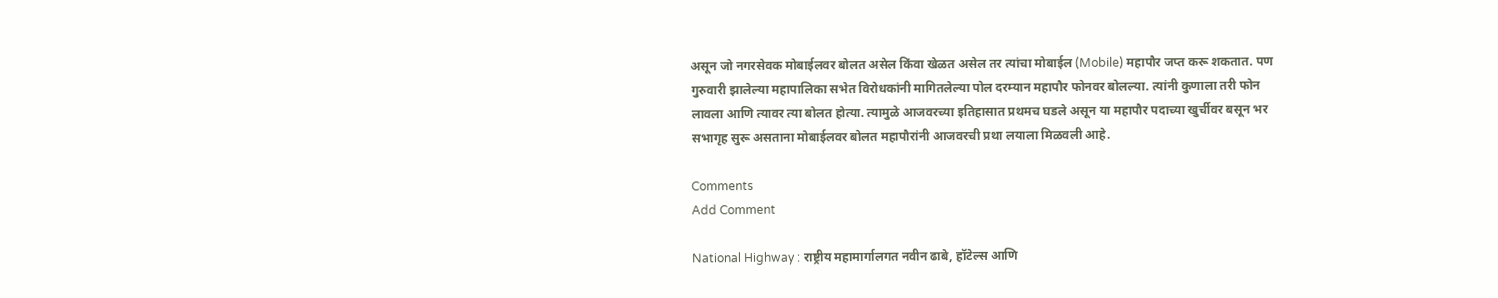असून जो नगरसेवक मोबाईलवर बोलत असेल किंवा खेळत असेल तर त्यांचा मोबाईल (Mobile) महापौर जप्त करू शकतात. पण गुरुवारी झालेल्या महापालिका सभेत विरोधकांनी मागितलेल्या पोल दरम्यान महापौर फोनवर बोलल्या. त्यांनी कुणाला तरी फोन लावला आणि त्यावर त्या बोलत होत्या. त्यामुळे आजवरच्या इतिहासात प्रथमच घडले असून या महापौर पदाच्या खुर्चीवर बसून भर सभागृह सुरू असताना मोबाईलवर बोलत महापौरांनी आजवरची प्रथा लयाला मिळवली आहे.

Comments
Add Comment

National Highway : राष्ट्रीय महामार्गालगत नवीन ढाबे, हॉटेल्स आणि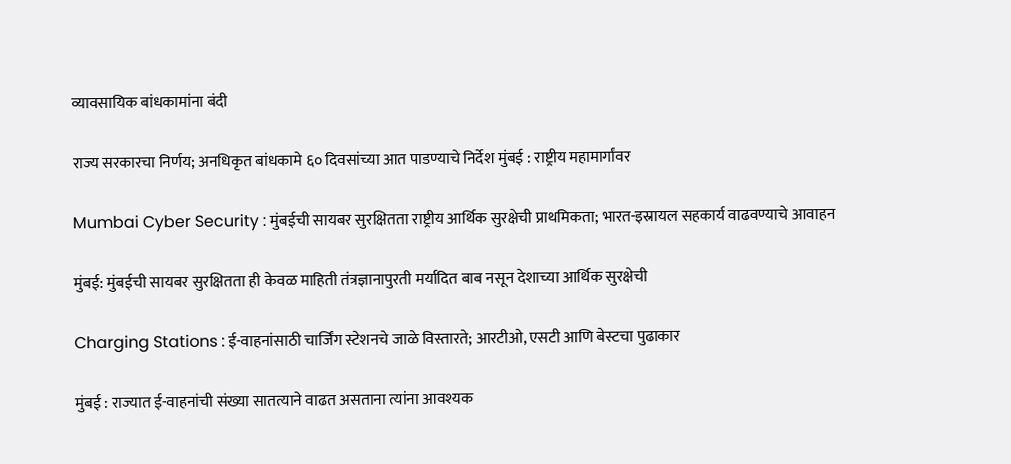व्यावसायिक बांधकामांना बंदी

राज्य सरकारचा निर्णय; अनधिकृत बांधकामे ६० दिवसांच्या आत पाडण्याचे निर्देश मुंबई : राष्ट्रीय महामार्गांवर

Mumbai Cyber Security : मुंबईची सायबर सुरक्षितता राष्ट्रीय आर्थिक सुरक्षेची प्राथमिकता; भारत-इस्रायल सहकार्य वाढवण्याचे आवाहन

मुंबई: मुंबईची सायबर सुरक्षितता ही केवळ माहिती तंत्रज्ञानापुरती मर्यादित बाब नसून देशाच्या आर्थिक सुरक्षेची

Charging Stations : ई-वाहनांसाठी चार्जिंग स्टेशनचे जाळे विस्तारते; आरटीओ, एसटी आणि बेस्टचा पुढाकार

मुंबई : राज्यात ई-वाहनांची संख्या सातत्याने वाढत असताना त्यांना आवश्यक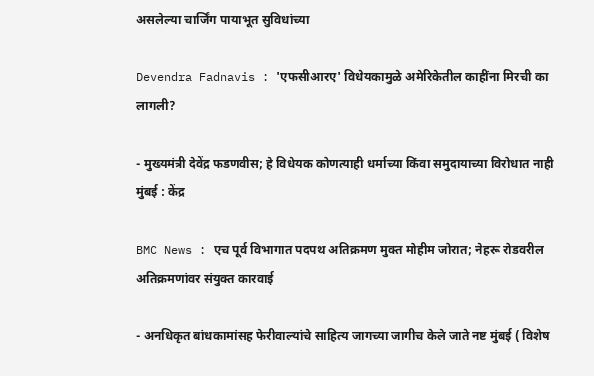असलेल्या चार्जिंग पायाभूत सुविधांच्या

Devendra Fadnavis : 'एफसीआरए' विधेयकामुळे अमेरिकेतील काहींना मिरची का लागली?

- मुख्यमंत्री देवेंद्र फडणवीस; हे विधेयक कोणत्याही धर्माच्या किंवा समुदायाच्या विरोधात नाही मुंबई : केंद्र

BMC News : एच पूर्व विभागात पदपथ अतिक्रमण मुक्त मोहीम जोरात; नेहरू रोडवरील अतिक्रमणांवर संयुक्त कारवाई

- अनधिकृत बांधकामांसह फेरीवाल्यांचे साहित्य जागच्या जागीच केले जाते नष्ट मुंबई ( विशेष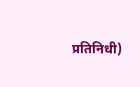प्रतिनिधी)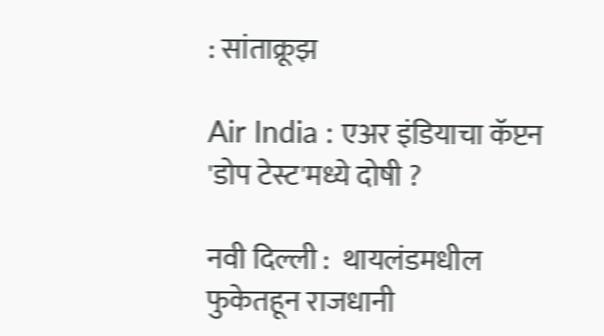: सांताक्रूझ

Air India : एअर इंडियाचा कॅप्टन 'डोप टेस्ट'मध्ये दोषी ?

नवी दिल्ली :  थायलंडमधील फुकेतहून राजधानी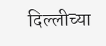दिल्लीच्या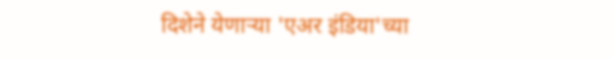दिशेने येणाऱ्या 'एअर इंडिया'च्या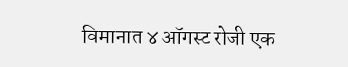विमानात ४ ऑगस्ट रोजी एक